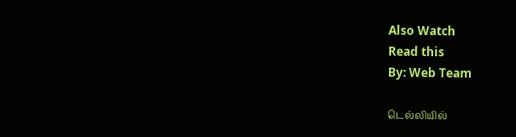Also Watch
Read this
By: Web Team

டெல்லியில்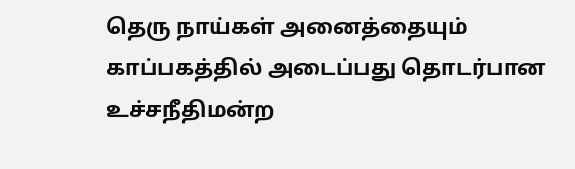தெரு நாய்கள் அனைத்தையும் காப்பகத்தில் அடைப்பது தொடர்பான உச்சநீதிமன்ற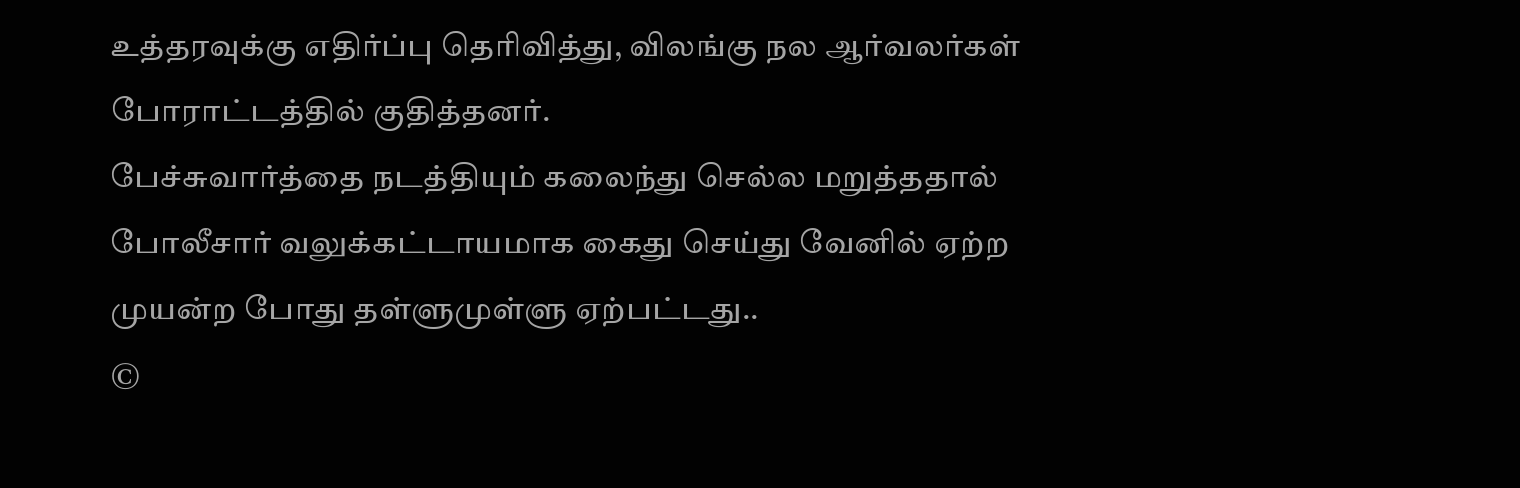உத்தரவுக்கு எதிர்ப்பு தெரிவித்து, விலங்கு நல ஆர்வலர்கள் போராட்டத்தில் குதித்தனர்.
பேச்சுவார்த்தை நடத்தியும் கலைந்து செல்ல மறுத்ததால் போலீசார் வலுக்கட்டாயமாக கைது செய்து வேனில் ஏற்ற முயன்ற போது தள்ளுமுள்ளு ஏற்பட்டது..
©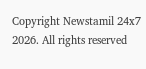Copyright Newstamil 24x7 2026. All rights reserved